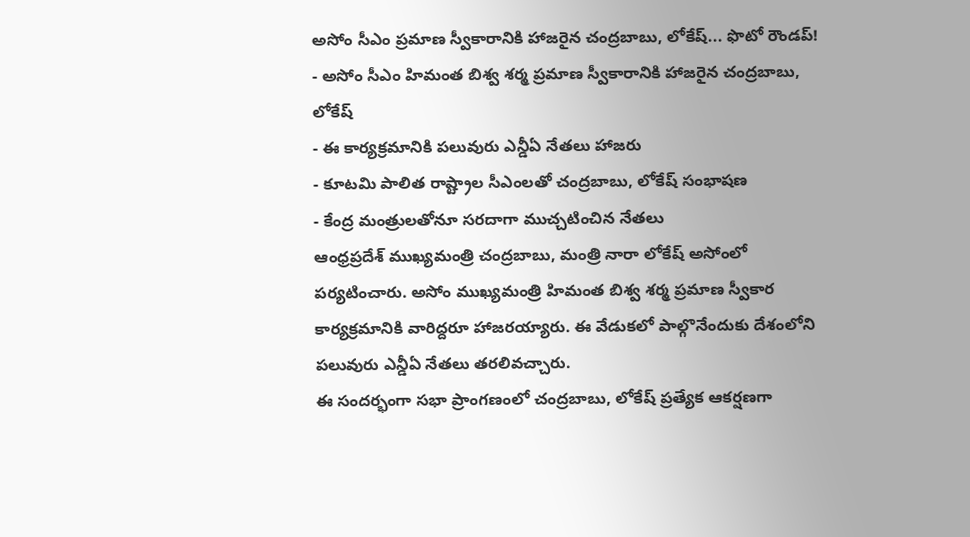అసోం సీఎం ప్రమాణ స్వీకారానికి హాజరైన చంద్రబాబు, లోకేష్... ఫొటో రౌండప్!
- అసోం సీఎం హిమంత బిశ్వ శర్మ ప్రమాణ స్వీకారానికి హాజరైన చంద్రబాబు, లోకేష్
- ఈ కార్యక్రమానికి పలువురు ఎన్డీఏ నేతలు హాజరు
- కూటమి పాలిత రాష్ట్రాల సీఎంలతో చంద్రబాబు, లోకేష్ సంభాషణ
- కేంద్ర మంత్రులతోనూ సరదాగా ముచ్చటించిన నేతలు
ఆంధ్రప్రదేశ్ ముఖ్యమంత్రి చంద్రబాబు, మంత్రి నారా లోకేష్ అసోంలో పర్యటించారు. అసోం ముఖ్యమంత్రి హిమంత బిశ్వ శర్మ ప్రమాణ స్వీకార కార్యక్రమానికి వారిద్దరూ హాజరయ్యారు. ఈ వేడుకలో పాల్గొనేందుకు దేశంలోని పలువురు ఎన్డీఏ నేతలు తరలివచ్చారు.
ఈ సందర్భంగా సభా ప్రాంగణంలో చంద్రబాబు, లోకేష్ ప్రత్యేక ఆకర్షణగా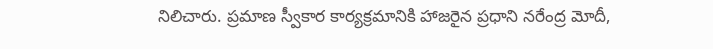నిలిచారు. ప్రమాణ స్వీకార కార్యక్రమానికి హాజరైన ప్రధాని నరేంద్ర మోదీ,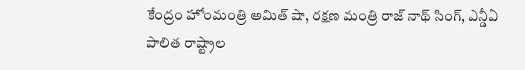కేంద్రం హోంమంత్రి అమిత్ షా, రక్షణ మంత్రి రాజ్ నాథ్ సింగ్, ఎన్డీఏ పాలిత రాష్ట్రాల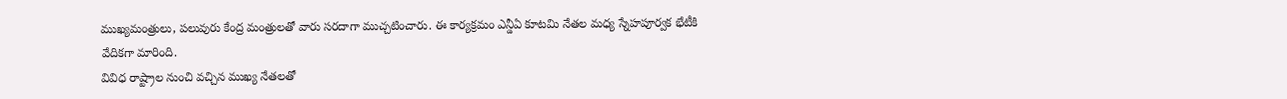ముఖ్యమంత్రులు, పలువురు కేంద్ర మంత్రులతో వారు సరదాగా ముచ్చటించారు. ఈ కార్యక్రమం ఎన్డీఏ కూటమి నేతల మధ్య స్నేహపూర్వక భేటీకి వేదికగా మారింది.
వివిధ రాష్ట్రాల నుంచి వచ్చిన ముఖ్య నేతలతో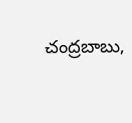చంద్రబాబు,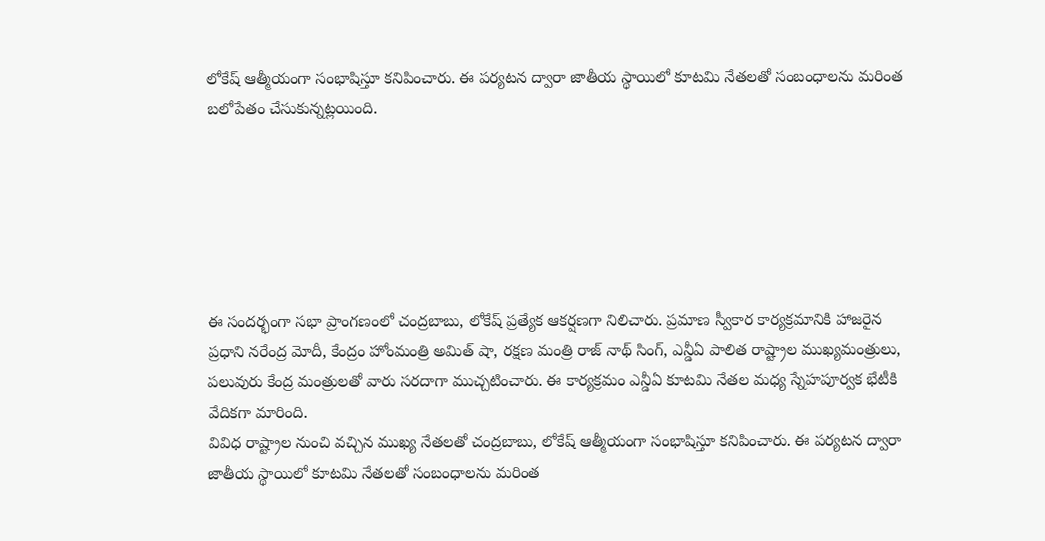లోకేష్ ఆత్మీయంగా సంభాషిస్తూ కనిపించారు. ఈ పర్యటన ద్వారా జాతీయ స్థాయిలో కూటమి నేతలతో సంబంధాలను మరింత బలోపేతం చేసుకున్నట్లయింది.






ఈ సందర్భంగా సభా ప్రాంగణంలో చంద్రబాబు, లోకేష్ ప్రత్యేక ఆకర్షణగా నిలిచారు. ప్రమాణ స్వీకార కార్యక్రమానికి హాజరైన ప్రధాని నరేంద్ర మోదీ, కేంద్రం హోంమంత్రి అమిత్ షా, రక్షణ మంత్రి రాజ్ నాథ్ సింగ్, ఎన్డీఏ పాలిత రాష్ట్రాల ముఖ్యమంత్రులు, పలువురు కేంద్ర మంత్రులతో వారు సరదాగా ముచ్చటించారు. ఈ కార్యక్రమం ఎన్డీఏ కూటమి నేతల మధ్య స్నేహపూర్వక భేటీకి వేదికగా మారింది.
వివిధ రాష్ట్రాల నుంచి వచ్చిన ముఖ్య నేతలతో చంద్రబాబు, లోకేష్ ఆత్మీయంగా సంభాషిస్తూ కనిపించారు. ఈ పర్యటన ద్వారా జాతీయ స్థాయిలో కూటమి నేతలతో సంబంధాలను మరింత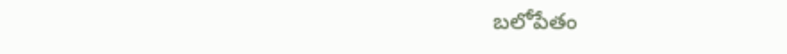బలోపేతం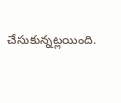చేసుకున్నట్లయింది.